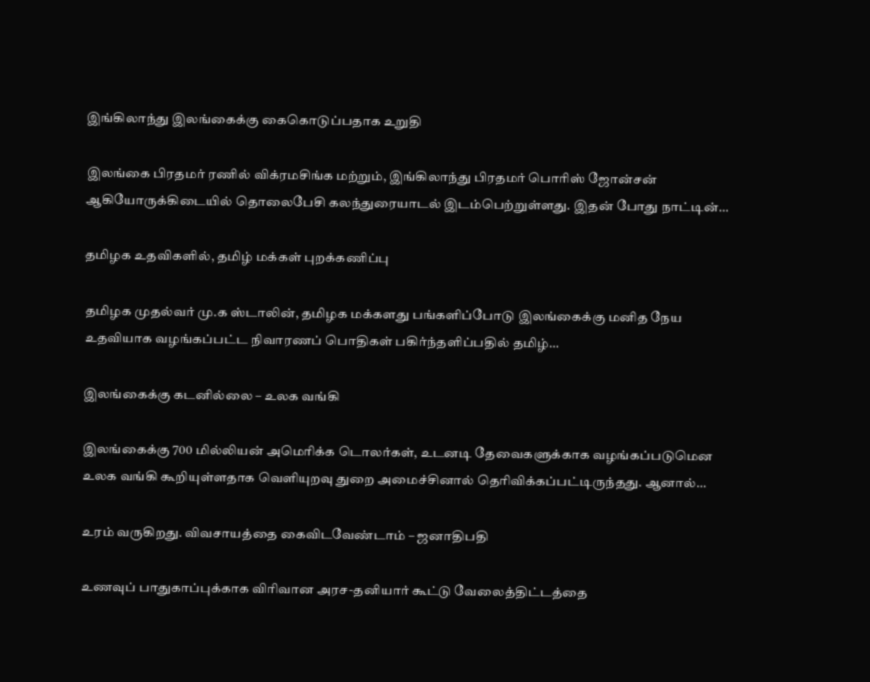இங்கிலாந்து இலங்கைக்கு கைகொடுப்பதாக உறுதி

இலங்கை பிரதமர் ரணில் விக்ரமசிங்க மற்றும், இங்கிலாந்து பிரதமர் பொரிஸ் ஜோன்சன் ஆகியோருக்கிடையில் தொலைபேசி கலந்துரையாடல் இடம்பெற்றுள்ளது. இதன் போது நாட்டின்…

தமிழக உதவிகளில், தமிழ் மக்கள் புறக்கணிப்பு

தமிழக முதல்வர் மு.க ஸ்டாலின், தமிழக மக்களது பங்களிப்போடு இலங்கைக்கு மனித நேய உதவியாக வழங்கப்பட்ட நிவாரணப் பொதிகள் பகிர்ந்தளிப்பதில் தமிழ்…

இலங்கைக்கு கடனில்லை – உலக வங்கி

இலங்கைக்கு 700 மில்லியன் அமெரிக்க டொலர்கள், உடனடி தேவைகளுக்காக வழங்கப்படுமென உலக வங்கி கூறியுள்ளதாக வெளியுறவு துறை அமைச்சினால் தெரிவிக்கப்பட்டிருந்தது. ஆனால்…

உரம் வருகிறது. விவசாயத்தை கைவிடவேண்டாம் – ஜனாதிபதி

உணவுப் பாதுகாப்புக்காக விரிவான அரச-தனியார் கூட்டு வேலைத்திட்டத்தை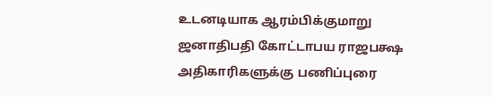உடனடியாக ஆரம்பிக்குமாறு ஜனாதிபதி கோட்டாபய ராஜபக்ஷ அதிகாரிகளுக்கு பணிப்புரை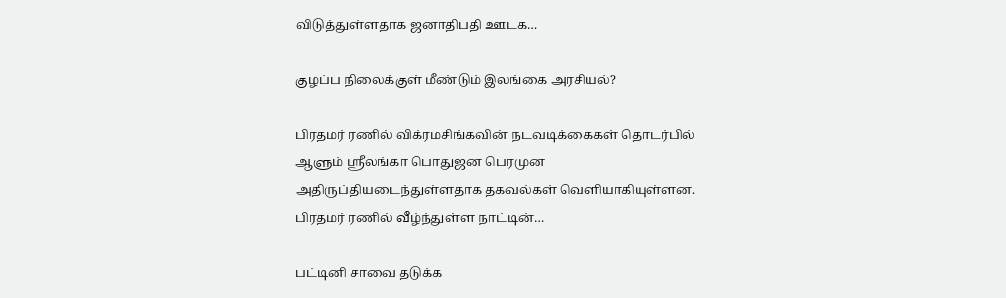விடுத்துள்ளதாக ஜனாதிபதி ஊடக…

குழப்ப நிலைக்குள் மீண்டும் இலங்கை அரசியல்?

பிரதமர் ரணில் விக்ரமசிங்கவின் நடவடிக்கைகள் தொடர்பில் ஆளும் ஸ்ரீலங்கா பொதுஜன பெரமுன அதிருப்தியடைந்துள்ளதாக தகவல்கள் வெளியாகியுள்ளன. பிரதமர் ரணில் வீழ்ந்துள்ள நாட்டின்…

பட்டினி சாவை தடுக்க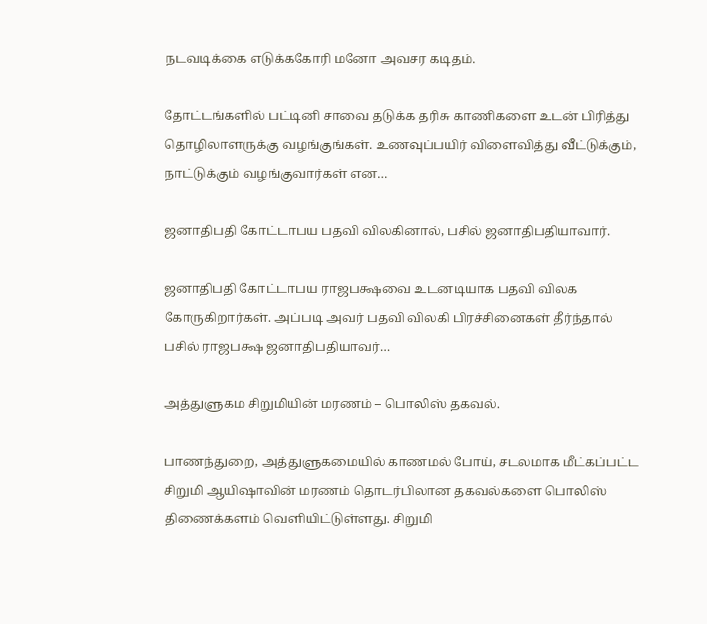நடவடிக்கை எடுக்ககோரி மனோ அவசர கடிதம்.

தோட்டங்களில் பட்டினி சாவை தடுக்க தரிசு காணிகளை உடன் பிரித்து தொழிலாளருக்கு வழங்குங்கள். உணவுப்பயிர் விளைவித்து வீட்டுக்கும், நாட்டுக்கும் வழங்குவார்கள் என…

ஜனாதிபதி கோட்டாபய பதவி விலகினால், பசில் ஜனாதிபதியாவார்.

ஜனாதிபதி கோட்டாபய ராஜபக்ஷவை உடனடியாக பதவி விலக கோருகிறார்கள். அப்படி அவர் பதவி விலகி பிரச்சினைகள் தீர்ந்தால் பசில் ராஜபக்ஷ ஜனாதிபதியாவர்…

அத்துளுகம சிறுமியின் மரணம் – பொலிஸ் தகவல்.

பாணந்துறை, அத்துளுகமையில் காணமல் போய், சடலமாக மீட்கப்பட்ட சிறுமி ஆயிஷாவின் மரணம் தொடர்பிலான தகவல்களை பொலிஸ் திணைக்களம் வெளியிட்டுள்ளது. சிறுமி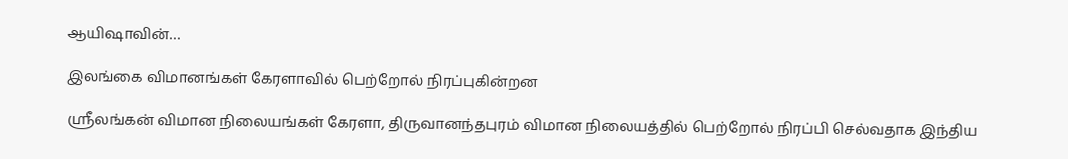ஆயிஷாவின்…

இலங்கை விமானங்கள் கேரளாவில் பெற்றோல் நிரப்புகின்றன

ஸ்ரீலங்கன் விமான நிலையங்கள் கேரளா, திருவானந்தபுரம் விமான நிலையத்தில் பெற்றோல் நிரப்பி செல்வதாக இந்திய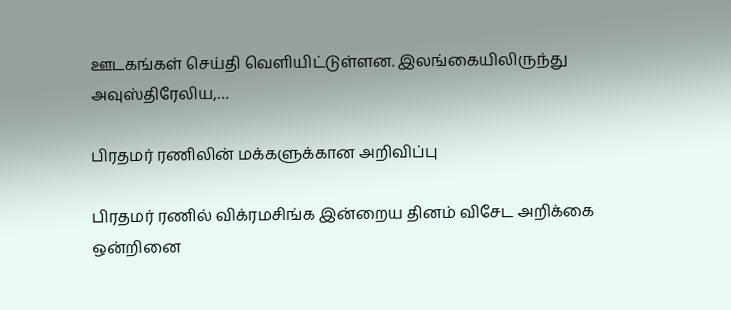ஊடகங்கள் செய்தி வெளியிட்டுள்ளன. இலங்கையிலிருந்து அவுஸ்திரேலிய,…

பிரதமர் ரணிலின் மக்களுக்கான அறிவிப்பு

பிரதமர் ரணில் விக்ரமசிங்க இன்றைய தினம் விசேட அறிக்கை ஒன்றினை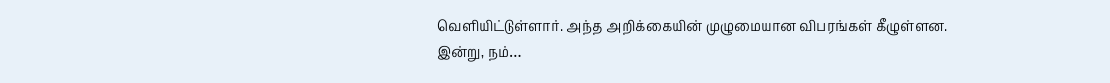வெளியிட்டுள்ளார். அந்த அறிக்கையின் முழுமையான விபரங்கள் கீழுள்ளன. இன்று, நம்…